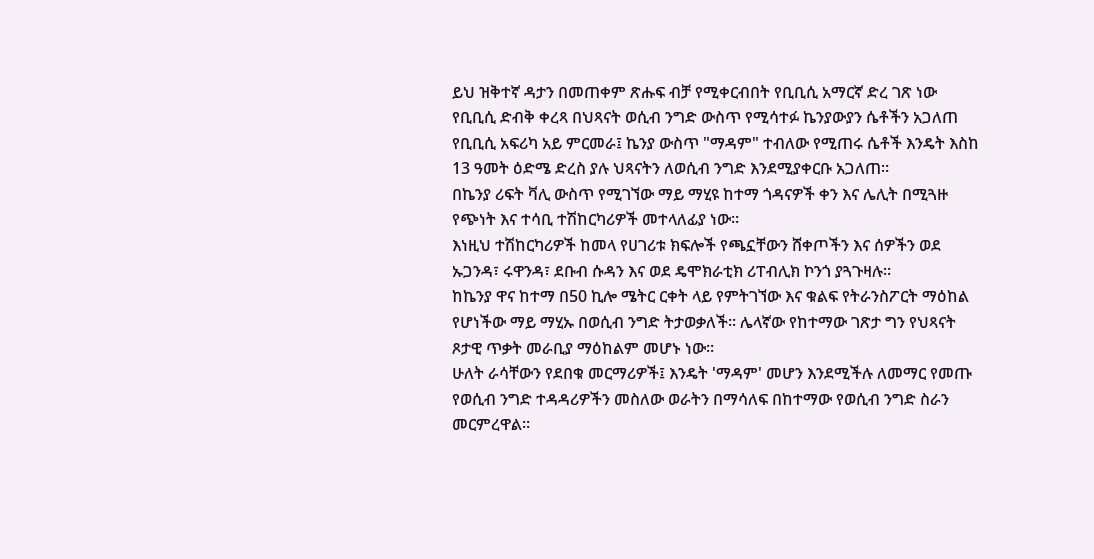ይህ ዝቅተኛ ዳታን በመጠቀም ጽሑፍ ብቻ የሚቀርብበት የቢቢሲ አማርኛ ድረ ገጽ ነው
የቢቢሲ ድብቅ ቀረጻ በህጻናት ወሲብ ንግድ ውስጥ የሚሳተፉ ኬንያውያን ሴቶችን አጋለጠ
የቢቢሲ አፍሪካ አይ ምርመራ፤ ኬንያ ውስጥ "ማዳም" ተብለው የሚጠሩ ሴቶች እንዴት እስከ 13 ዓመት ዕድሜ ድረስ ያሉ ህጻናትን ለወሲብ ንግድ እንደሚያቀርቡ አጋለጠ።
በኬንያ ሪፍት ቫሊ ውስጥ የሚገኘው ማይ ማሂዩ ከተማ ጎዳናዎች ቀን እና ሌሊት በሚጓዙ የጭነት እና ተሳቢ ተሽከርካሪዎች መተላለፊያ ነው።
እነዚህ ተሽከርካሪዎች ከመላ የሀገሪቱ ክፍሎች የጫኗቸውን ሸቀጦችን እና ሰዎችን ወደ ኡጋንዳ፣ ሩዋንዳ፣ ደቡብ ሱዳን እና ወደ ዴሞክራቲክ ሪፐብሊክ ኮንጎ ያጓጉዛሉ።
ከኬንያ ዋና ከተማ በ50 ኪሎ ሜትር ርቀት ላይ የምትገኘው እና ቁልፍ የትራንስፖርት ማዕከል የሆነችው ማይ ማሂኡ በወሲብ ንግድ ትታወቃለች። ሌላኛው የከተማው ገጽታ ግን የህጻናት ጾታዊ ጥቃት መራቢያ ማዕከልም መሆኑ ነው።
ሁለት ራሳቸውን የደበቁ መርማሪዎች፤ እንዴት 'ማዳም' መሆን እንደሚችሉ ለመማር የመጡ የወሲብ ንግድ ተዳዳሪዎችን መስለው ወራትን በማሳለፍ በከተማው የወሲብ ንግድ ስራን መርምረዋል።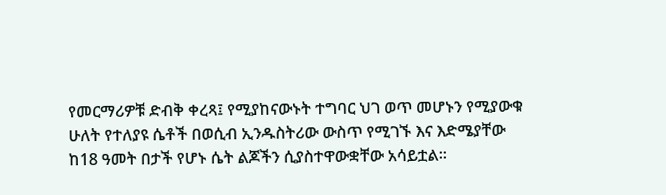የመርማሪዎቹ ድብቅ ቀረጻ፤ የሚያከናውኑት ተግባር ህገ ወጥ መሆኑን የሚያውቁ ሁለት የተለያዩ ሴቶች በወሲብ ኢንዱስትሪው ውስጥ የሚገኙ እና እድሜያቸው ከ18 ዓመት በታች የሆኑ ሴት ልጆችን ሲያስተዋውቋቸው አሳይቷል።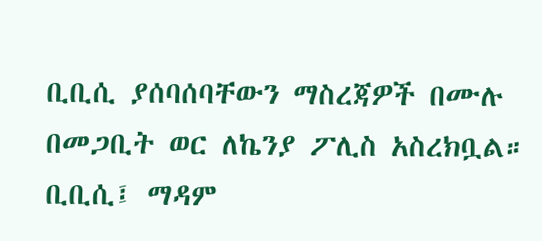ቢቢሲ ያሰባሰባቸውን ማስረጃዎች በሙሉ በመጋቢት ወር ለኬንያ ፖሊስ አስረክቧል። ቢቢሲ፤ ማዳም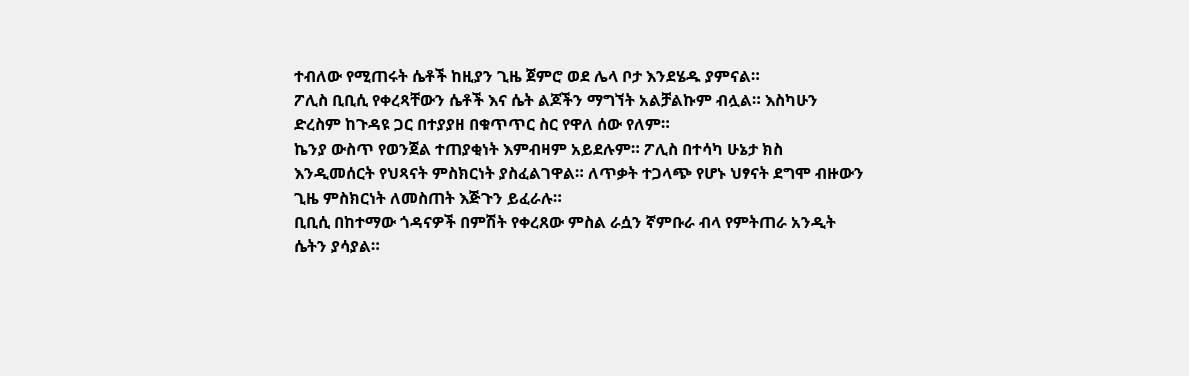ተብለው የሚጠሩት ሴቶች ከዚያን ጊዜ ጀምሮ ወደ ሌላ ቦታ እንደሄዱ ያምናል።
ፖሊስ ቢቢሲ የቀረጻቸውን ሴቶች እና ሴት ልጆችን ማግኘት አልቻልኩም ብሏል። እስካሁን ድረስም ከጉዳዩ ጋር በተያያዘ በቁጥጥር ስር የዋለ ሰው የለም።
ኬንያ ውስጥ የወንጀል ተጠያቂነት እምብዛም አይደሉም። ፖሊስ በተሳካ ሁኔታ ክስ እንዲመሰርት የህጻናት ምስክርነት ያስፈልገዋል። ለጥቃት ተጋላጭ የሆኑ ህፃናት ደግሞ ብዙውን ጊዜ ምስክርነት ለመስጠት እጅጉን ይፈራሉ።
ቢቢሲ በከተማው ጎዳናዎች በምሽት የቀረጸው ምስል ራሷን ኛምቡራ ብላ የምትጠራ አንዲት ሴትን ያሳያል።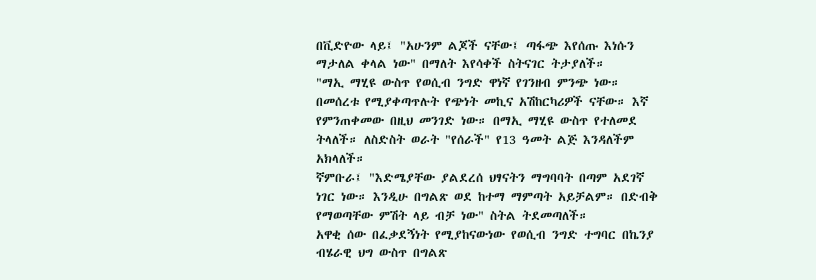በቪድዮው ላይ፤ "አሁንም ልጆች ናቸው፤ ጣፋጭ እየሰጡ እነሱን ማታለል ቀላል ነው" በማለት እየሳቀች ስትናገር ትታያለች።
"ማኢ ማሂዩ ውስጥ የወሲብ ንግድ ዋነኛ የገንዘብ ምንጭ ነው። በመሰረቱ የሚያቀጣጥሉት የጭነት መኪና አሽከርካሪዎች ናቸው። እኛ የምንጠቀመው በዚህ መንገድ ነው። በማኢ ማሂዩ ውስጥ የተለመደ ትላለች። ለስድስት ወራት "የሰራች" የ13 ዓመት ልጅ እንዳለችም አክላለች።
ኛምቡራ፤ "እድሜያቸው ያልደረሰ ህፃናትን ማግባባት በጣም አደገኛ ነገር ነው። እንዲሁ በግልጽ ወደ ከተማ ማምጣት አይቻልም። በድብቅ የማወጣቸው ምሽት ላይ ብቻ ነው" ስትል ትደመጣለች።
አዋቂ ሰው በፈቃደኝነት የሚያከናውነው የወሲብ ንግድ ተግባር በኬንያ ብሄራዊ ህግ ውስጥ በግልጽ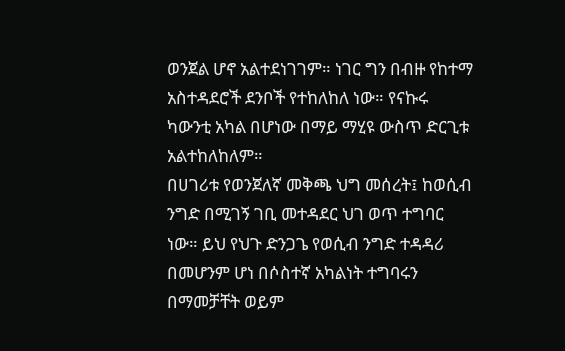ወንጀል ሆኖ አልተደነገገም። ነገር ግን በብዙ የከተማ አስተዳደሮች ደንቦች የተከለከለ ነው። የናኩሩ ካውንቲ አካል በሆነው በማይ ማሂዩ ውስጥ ድርጊቱ አልተከለከለም።
በሀገሪቱ የወንጀለኛ መቅጫ ህግ መሰረት፤ ከወሲብ ንግድ በሚገኝ ገቢ መተዳደር ህገ ወጥ ተግባር ነው። ይህ የህጉ ድንጋጌ የወሲብ ንግድ ተዳዳሪ በመሆንም ሆነ በሶስተኛ አካልነት ተግባሩን በማመቻቸት ወይም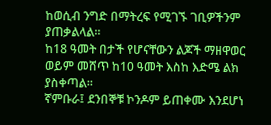ከወሲብ ንግድ በማትረፍ የሚገኙ ገቢዎችንም ያጠቃልላል።
ከ18 ዓመት በታች የሆናቸውን ልጆች ማዘዋወር ወይም መሸጥ ከ10 ዓመት እስከ እድሜ ልክ ያስቀጣል።
ኛምቡራ፤ ደንበኞቹ ኮንዶም ይጠቀሙ እንደሆነ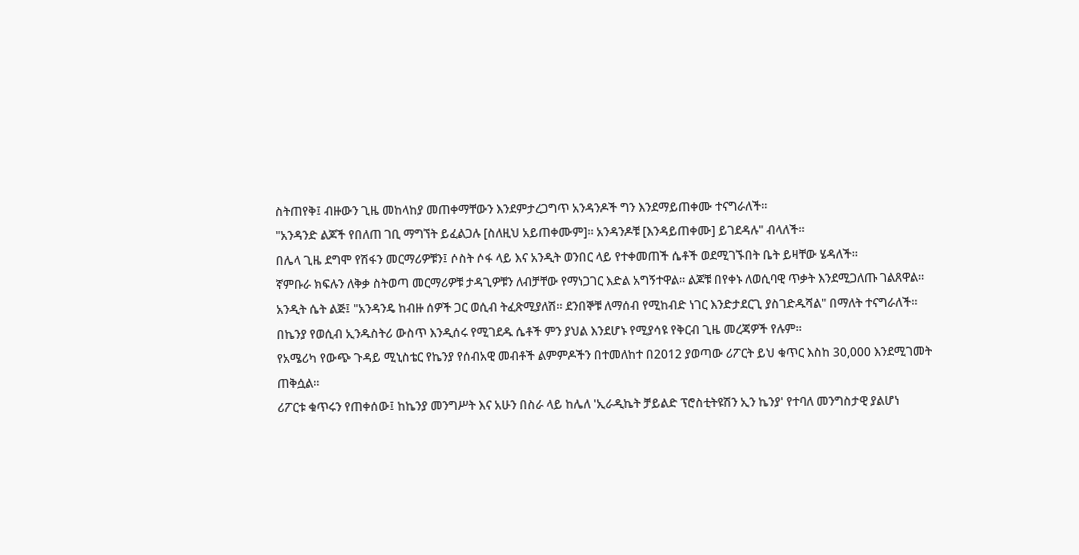ስትጠየቅ፤ ብዙውን ጊዜ መከላከያ መጠቀማቸውን እንደምታረጋግጥ አንዳንዶች ግን እንደማይጠቀሙ ተናግራለች።
"አንዳንድ ልጆች የበለጠ ገቢ ማግኘት ይፈልጋሉ [ስለዚህ አይጠቀሙም]። አንዳንዶቹ [እንዳይጠቀሙ] ይገደዳሉ" ብላለች።
በሌላ ጊዜ ደግሞ የሽፋን መርማሪዎቹን፤ ሶስት ሶፋ ላይ እና አንዲት ወንበር ላይ የተቀመጠች ሴቶች ወደሚገኙበት ቤት ይዛቸው ሄዳለች።
ኛምቡራ ክፍሉን ለቅቃ ስትወጣ መርማሪዎቹ ታዳጊዎቹን ለብቻቸው የማነጋገር እድል አግኝተዋል። ልጆቹ በየቀኑ ለወሲባዊ ጥቃት እንደሚጋለጡ ገልጸዋል።
አንዲት ሴት ልጅ፤ "አንዳንዴ ከብዙ ሰዎች ጋር ወሲብ ትፈጽሚያለሽ። ደንበኞቹ ለማሰብ የሚከብድ ነገር እንድታደርጊ ያስገድዱሻል" በማለት ተናግራለች።
በኬንያ የወሲብ ኢንዱስትሪ ውስጥ እንዲሰሩ የሚገደዱ ሴቶች ምን ያህል እንደሆኑ የሚያሳዩ የቅርብ ጊዜ መረጃዎች የሉም።
የአሜሪካ የውጭ ጉዳይ ሚኒስቴር የኬንያ የሰብአዊ መብቶች ልምምዶችን በተመለከተ በ2012 ያወጣው ሪፖርት ይህ ቁጥር እስከ 30,000 እንደሚገመት ጠቅሷል።
ሪፖርቱ ቁጥሩን የጠቀሰው፤ ከኬንያ መንግሥት እና አሁን በስራ ላይ ከሌለ 'ኢራዲኬት ቻይልድ ፕሮስቲትዩሽን ኢን ኬንያ' የተባለ መንግስታዊ ያልሆነ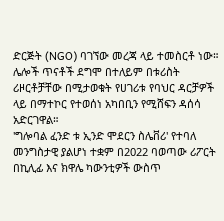ድርጅት (NGO) ባገኘው መረጃ ላይ ተመስርቶ ነው።
ሌሎች ጥናቶች ደግሞ በተለይም በቱሪስት ሪዞርቶቻቸው በሚታወቁት የሀገሪቱ የባህር ዳርቻዎች ላይ በማተኮር የተወሰነ አካበቢን የሚሸፍን ዳሰሳ አድርገዋል።
'ግሎባል ፈንድ ቱ ኢንድ ሞደርን ስሌቨሪ' የተባለ መንግስታዊ ያልሆነ ተቋም በ2022 ባወጣው ሪፖርት በኪሊፊ እና ክዋሌ ካውንቲዎች ውስጥ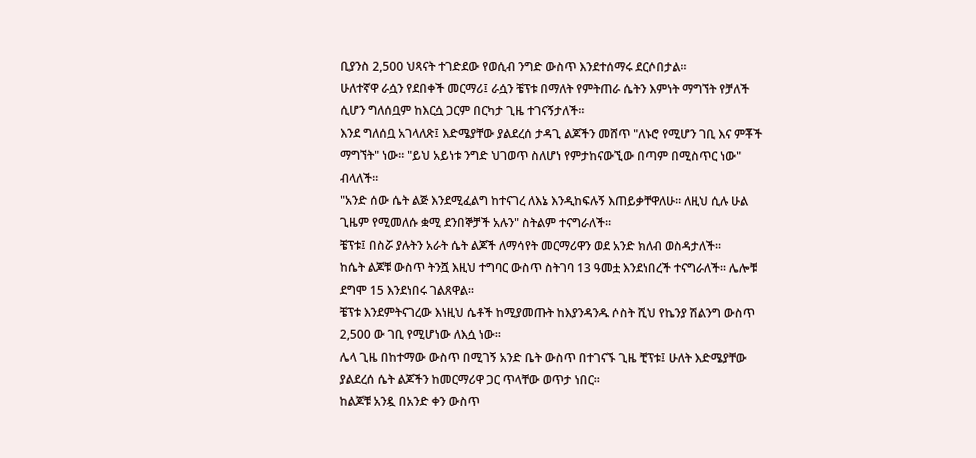ቢያንስ 2,500 ህጻናት ተገድደው የወሲብ ንግድ ውስጥ እንደተሰማሩ ደርሶበታል።
ሁለተኛዋ ራሷን የደበቀች መርማሪ፤ ራሷን ቼፕቱ በማለት የምትጠራ ሴትን እምነት ማግኘት የቻለች ሲሆን ግለሰቧም ከእርሷ ጋርም በርካታ ጊዜ ተገናኝታለች።
እንደ ግለሰቧ አገላለጽ፤ እድሜያቸው ያልደረሰ ታዳጊ ልጆችን መሸጥ "ለኑሮ የሚሆን ገቢ እና ምቾች ማግኘት" ነው። "ይህ አይነቱ ንግድ ህገወጥ ስለሆነ የምታከናውኚው በጣም በሚስጥር ነው" ብላለች።
"አንድ ሰው ሴት ልጅ እንደሚፈልግ ከተናገረ ለእኔ እንዲከፍሉኝ እጠይቃቸዋለሁ። ለዚህ ሲሉ ሁል ጊዜም የሚመለሱ ቋሚ ደንበኞቻች አሉን" ስትልም ተናግራለች።
ቼፕቱ፤ በስሯ ያሉትን አራት ሴት ልጆች ለማሳየት መርማሪዋን ወደ አንድ ክለብ ወስዳታለች።
ከሴት ልጆቹ ውስጥ ትንሿ እዚህ ተግባር ውስጥ ስትገባ 13 ዓመቷ እንደነበረች ተናግራለች። ሌሎቹ ደግሞ 15 እንደነበሩ ገልጸዋል።
ቼፕቱ እንደምትናገረው እነዚህ ሴቶች ከሚያመጡት ከእያንዳንዱ ሶስት ሺህ የኬንያ ሽልንግ ውስጥ 2,500 ው ገቢ የሚሆነው ለእሷ ነው።
ሌላ ጊዜ በከተማው ውስጥ በሚገኝ አንድ ቤት ውስጥ በተገናኙ ጊዜ ቺፕቱ፤ ሁለት እድሜያቸው ያልደረሰ ሴት ልጆችን ከመርማሪዋ ጋር ጥላቸው ወጥታ ነበር።
ከልጆቹ አንዷ በአንድ ቀን ውስጥ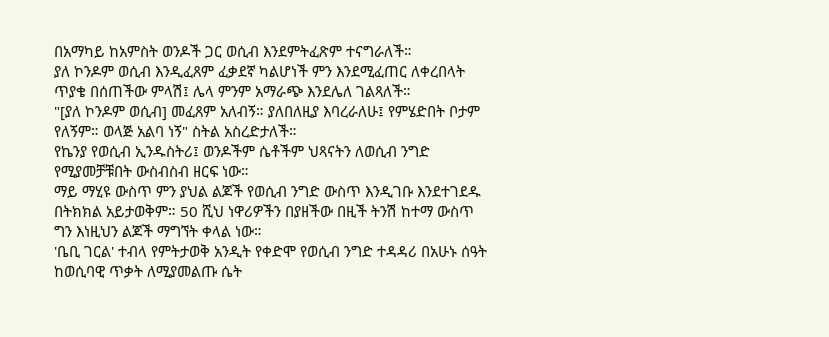በአማካይ ከአምስት ወንዶች ጋር ወሲብ እንደምትፈጽም ተናግራለች።
ያለ ኮንዶም ወሲብ እንዲፈጸም ፈቃደኛ ካልሆነች ምን እንደሚፈጠር ለቀረበላት ጥያቄ በሰጠችው ምላሽ፤ ሌላ ምንም አማራጭ እንደሌለ ገልጻለች።
"[ያለ ኮንዶም ወሲብ] መፈጸም አለብኝ። ያለበለዚያ እባረራለሁ፤ የምሄድበት ቦታም የለኝም። ወላጅ አልባ ነኝ" ስትል አስረድታለች።
የኬንያ የወሲብ ኢንዱስትሪ፤ ወንዶችም ሴቶችም ህጻናትን ለወሲብ ንግድ የሚያመቻቹበት ውስብስብ ዘርፍ ነው።
ማይ ማሂዩ ውስጥ ምን ያህል ልጆች የወሲብ ንግድ ውስጥ እንዲገቡ እንደተገደዱ በትክክል አይታወቅም። 50 ሺህ ነዋሪዎችን በያዘችው በዚች ትንሽ ከተማ ውስጥ ግን እነዚህን ልጆች ማግኘት ቀላል ነው።
'ቤቢ ገርል' ተብላ የምትታወቅ አንዲት የቀድሞ የወሲብ ንግድ ተዳዳሪ በአሁኑ ሰዓት ከወሲባዊ ጥቃት ለሚያመልጡ ሴት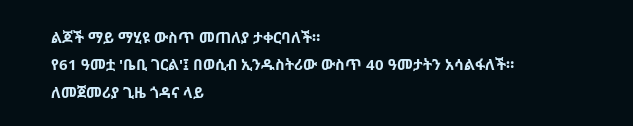ልጆች ማይ ማሂዩ ውስጥ መጠለያ ታቀርባለች።
የ61 ዓመቷ 'ቤቢ ገርል'፤ በወሲብ ኢንዱስትሪው ውስጥ 40 ዓመታትን አሳልፋለች። ለመጀመሪያ ጊዜ ጎዳና ላይ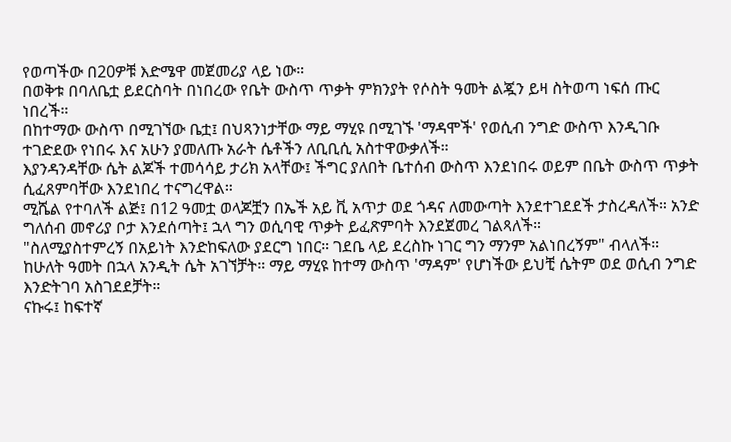የወጣችው በ20ዎቹ እድሜዋ መጀመሪያ ላይ ነው።
በወቅቱ በባለቤቷ ይደርስባት በነበረው የቤት ውስጥ ጥቃት ምክንያት የሶስት ዓመት ልጇን ይዛ ስትወጣ ነፍሰ ጡር ነበረች።
በከተማው ውስጥ በሚገኘው ቤቷ፤ በህጻንነታቸው ማይ ማሂዩ በሚገኙ 'ማዳሞች' የወሲብ ንግድ ውስጥ እንዲገቡ ተገድደው የነበሩ እና አሁን ያመለጡ አራት ሴቶችን ለቢቢሲ አስተዋውቃለች።
እያንዳንዳቸው ሴት ልጆች ተመሳሳይ ታሪክ አላቸው፤ ችግር ያለበት ቤተሰብ ውስጥ እንደነበሩ ወይም በቤት ውስጥ ጥቃት ሲፈጸምባቸው እንደነበረ ተናግረዋል።
ሚሼል የተባለች ልጅ፤ በ12 ዓመቷ ወላጆቿን በኤች አይ ቪ አጥታ ወደ ጎዳና ለመውጣት እንደተገደደች ታስረዳለች። አንድ ግለሰብ መኖሪያ ቦታ እንደሰጣት፤ ኋላ ግን ወሲባዊ ጥቃት ይፈጽምባት እንደጀመረ ገልጻለች።
"ስለሚያስተምረኝ በአይነት እንድከፍለው ያደርግ ነበር። ገደቤ ላይ ደረስኩ ነገር ግን ማንም አልነበረኝም" ብላለች።
ከሁለት ዓመት በኋላ አንዲት ሴት አገኘቻት። ማይ ማሂዩ ከተማ ውስጥ 'ማዳም' የሆነችው ይህቺ ሴትም ወደ ወሲብ ንግድ እንድትገባ አስገደደቻት።
ናኩሩ፤ ከፍተኛ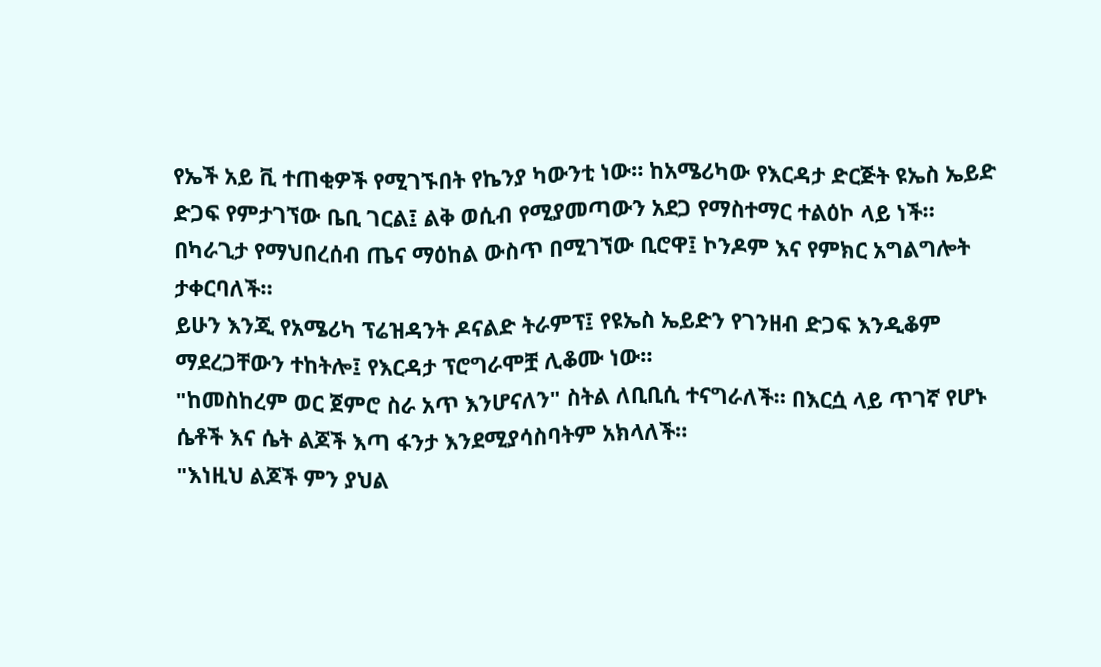የኤች አይ ቪ ተጠቂዎች የሚገኙበት የኬንያ ካውንቲ ነው። ከአሜሪካው የእርዳታ ድርጅት ዩኤስ ኤይድ ድጋፍ የምታገኘው ቤቢ ገርል፤ ልቅ ወሲብ የሚያመጣውን አደጋ የማስተማር ተልዕኮ ላይ ነች።
በካራጊታ የማህበረሰብ ጤና ማዕከል ውስጥ በሚገኘው ቢሮዋ፤ ኮንዶም እና የምክር አግልግሎት ታቀርባለች።
ይሁን እንጂ የአሜሪካ ፕሬዝዳንት ዶናልድ ትራምፕ፤ የዩኤስ ኤይድን የገንዘብ ድጋፍ እንዲቆም ማደረጋቸውን ተከትሎ፤ የእርዳታ ፕሮግራሞቿ ሊቆሙ ነው።
"ከመስከረም ወር ጀምሮ ስራ አጥ እንሆናለን" ስትል ለቢቢሲ ተናግራለች። በእርሷ ላይ ጥገኛ የሆኑ ሴቶች እና ሴት ልጆች እጣ ፋንታ እንደሚያሳስባትም አክላለች።
"እነዚህ ልጆች ምን ያህል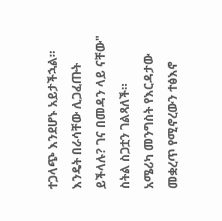ተጋላጭ እንደሆኑ አይታችኋል። እንዴት በራሳቸው ሊጋፈጡት ይችላሉ? ገና በመዳን ላይ ናቸው" ስትል ስጋቷን ገልጻለች።
አሜሪካ መንግስት የእርዳታው መቋረጥ የሚኖረውን ተፅእኖ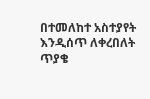በተመለከተ አስተያየት እንዲሰጥ ለቀረበለት ጥያቄ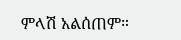ምላሽ አልሰጠም።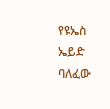የዩኤስ ኤይድ ባለፈው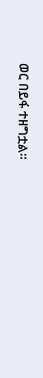ወር በይፋ ተዘግቷል።